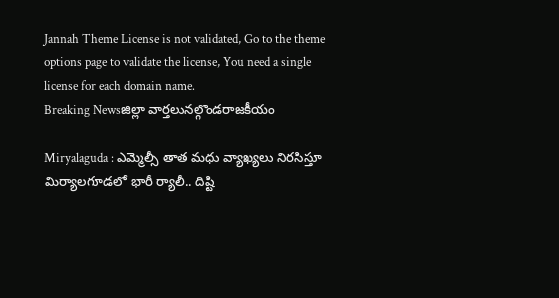Jannah Theme License is not validated, Go to the theme options page to validate the license, You need a single license for each domain name.
Breaking Newsజిల్లా వార్తలునల్గొండరాజకీయం

Miryalaguda : ఎమ్మెల్సీ తాత మధు వ్యాఖ్యలు నిరసిస్తూ మిర్యాలగూడలో భారీ ర్యాలీ.. దిష్టి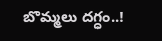బొమ్మలు దగ్ధం..!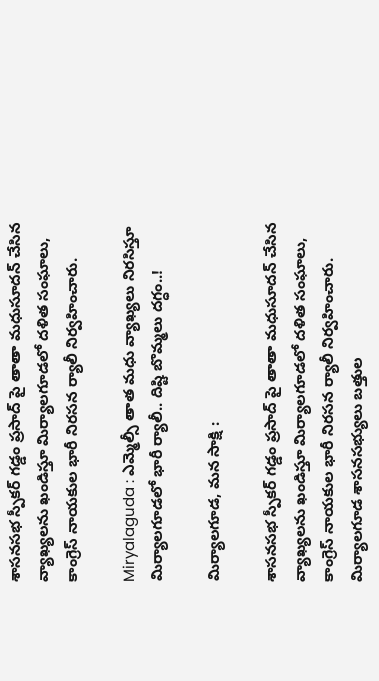శాసనసభ స్పీకర్ గడ్డం ప్రసాద్ పై తాతా మధుసూదన్ చేసిన వ్యాఖ్యలను ఖండిస్తూ మిర్యాలగూడలో దళిత సంఘాలు, కాంగ్రెస్ నాయకుల భారీ నిరసన ర్యాలీ నిర్వహించారు.

Miryalaguda : ఎమ్మెల్సీ తాత మధు వ్యాఖ్యలు నిరసిస్తూ మిర్యాలగూడలో భారీ ర్యాలీ.. దిష్టి బొమ్మలు దగ్ధం..!

మిర్యాలగూడ, మన సాక్షి :

శాసనసభ స్పీకర్ గడ్డం ప్రసాద్ పై తాతా మధుసూదన్ చేసిన వ్యాఖ్యలను ఖండిస్తూ మిర్యాలగూడలో దళిత సంఘాలు, కాంగ్రెస్ నాయకుల భారీ నిరసన ర్యాలీ నిర్వహించారు. మిర్యాలగూడ శాసనసభ్యులు బత్తుల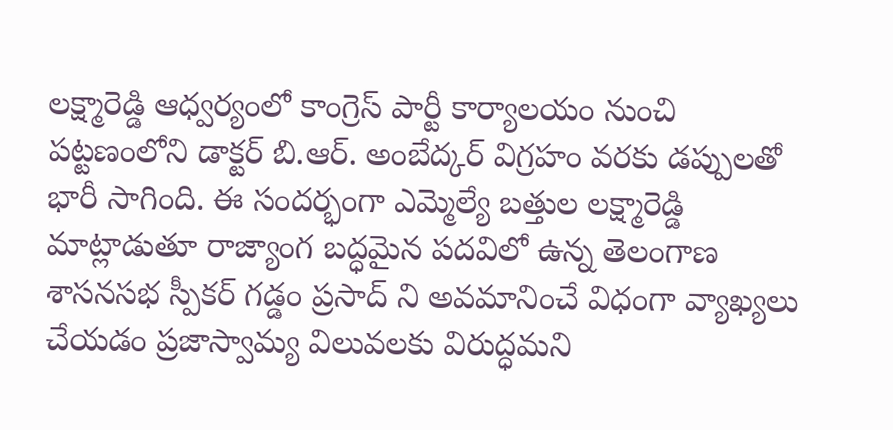లక్ష్మారెడ్డి ఆధ్వర్యంలో కాంగ్రెస్ పార్టీ కార్యాలయం నుంచి పట్టణంలోని డాక్టర్ బి.ఆర్. అంబేద్కర్ విగ్రహం వరకు డప్పులతో భారీ సాగింది. ఈ సందర్భంగా ఎమ్మెల్యే బత్తుల లక్ష్మారెడ్డి మాట్లాడుతూ రాజ్యాంగ బద్ధమైన పదవిలో ఉన్న తెలంగాణ శాసనసభ స్పీకర్ గడ్డం ప్రసాద్ ని అవమానించే విధంగా వ్యాఖ్యలు చేయడం ప్రజాస్వామ్య విలువలకు విరుద్ధమని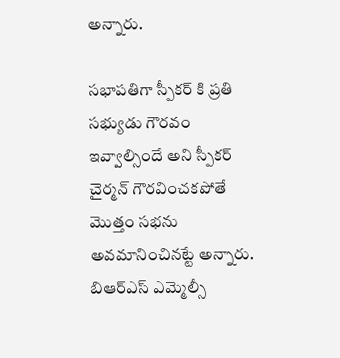అన్నారు.

సభాపతిగా స్పీకర్ కి ప్రతి సభ్యుడు గౌరవం ఇవ్వాల్సిందే అని స్పీకర్ చైర్మన్ గౌరవించకపోతే మొత్తం సభను అవమానించినట్టే అన్నారు. బిఆర్ఎస్ ఎమ్మెల్సీ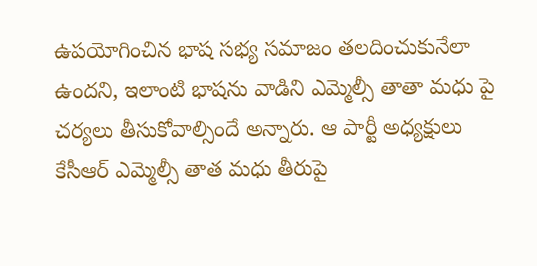ఉపయోగించిన భాష సభ్య సమాజం తలదించుకునేలా ఉందని, ఇలాంటి భాషను వాడిని ఎమ్మెల్సీ తాతా మధు పై చర్యలు తీసుకోవాల్సిందే అన్నారు. ఆ పార్టీ అధ్యక్షులు కేసీఆర్ ఎమ్మెల్సీ తాత మధు తీరుపై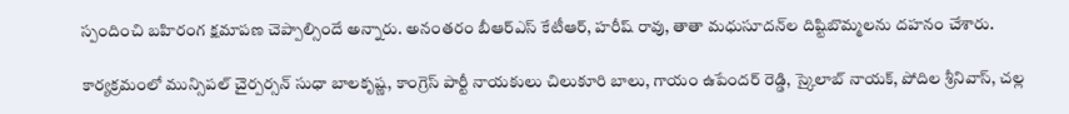స్పందించి బహిరంగ క్షమాపణ చెప్పాల్సిందే అన్నారు. అనంతరం బీఆర్‌ఎస్ కేటీఆర్, హరీష్ రావు, తాతా మధుసూదన్‌ల దిష్టిబొమ్మలను దహనం చేశారు.

కార్యక్రమంలో మున్సిపల్ చైర్పర్సన్ సుధా బాలకృష్ణ, కాంగ్రెస్ పార్టీ నాయకులు చిలుకూరి బాలు, గాయం ఉపేందర్ రెడ్డి, స్కైలాబ్ నాయక్, పోదిల శ్రీనివాస్, చల్ల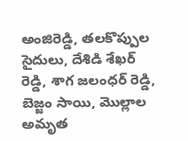అంజిరెడ్డి, తలకొప్పుల సైదులు, దేశిడి శేఖర్ రెడ్డి, శాగ జలంధర్ రెడ్డి, బెజ్జం సాయి, మొల్లాల అమృత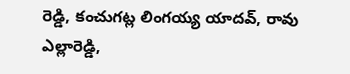రెడ్డి, కంచుగట్ల లింగయ్య యాదవ్, రావు ఎల్లారెడ్డి,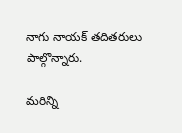నాగు నాయక్ తదితరులు పాల్గొన్నారు.

మరిన్ని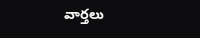వార్తలు